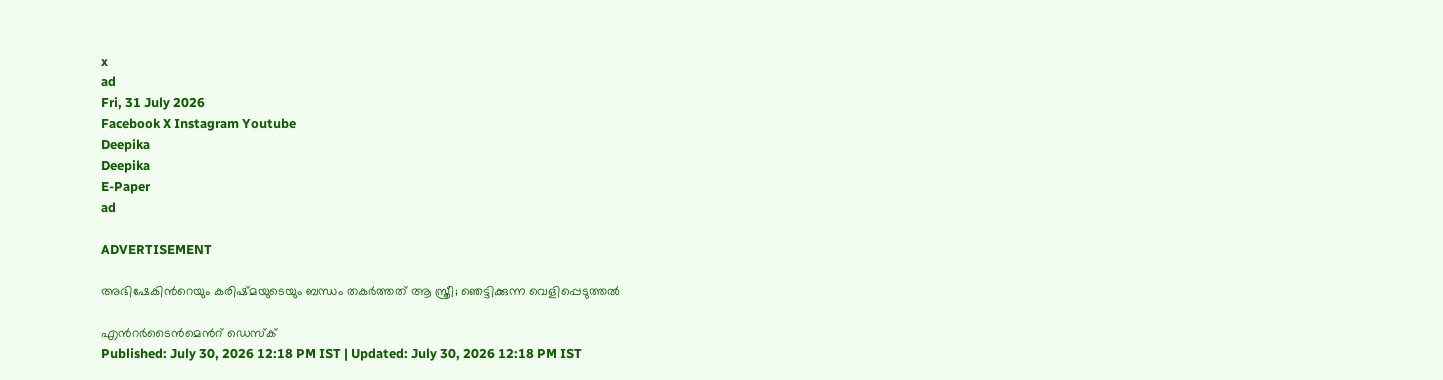x
ad
Fri, 31 July 2026
Facebook X Instagram Youtube
Deepika
Deepika
E-Paper
ad

ADVERTISEMENT

അഭിഷേകിന്‍റെയും കരിഷ്മയുടെയും ബന്ധം തകർത്തത് ആ സ്ത്രീ; ഞെട്ടിക്കുന്ന വെളിപ്പെടുത്തൽ

എന്‍റർടൈൻമെന്‍റ് ഡെസ്ക്
Published: July 30, 2026 12:18 PM IST | Updated: July 30, 2026 12:18 PM IST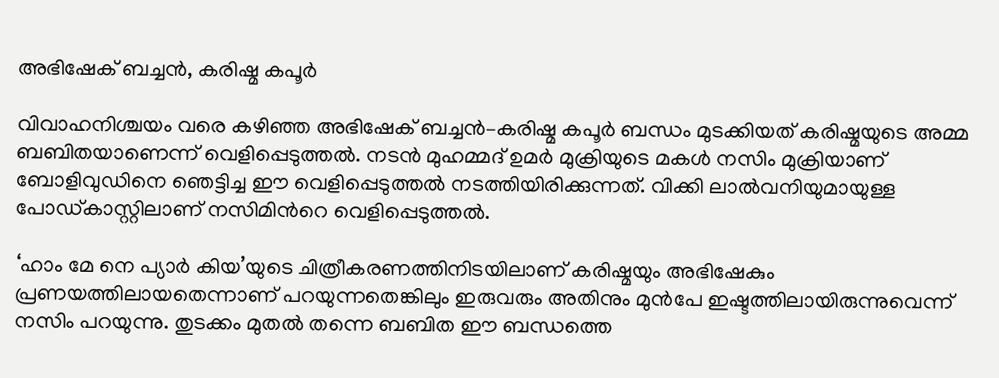അഭിഷേക് ബച്ചൻ, കരിഷ്മ കപൂർ

വിവാഹനിശ്ചയം വരെ കഴിഞ്ഞ അഭിഷേക് ബച്ചൻ–കരിഷ്മ കപൂർ ബന്ധം മുടക്കിയത് കരിഷ്മയുടെ അമ്മ ബബിതയാണെന്ന് വെളിപ്പെടുത്തൽ. നടൻ മുഹമ്മദ് ഉമര്‍ മുക്രിയുടെ മകൾ നസിം മുക്രിയാണ് ബോളിവുഡിനെ ഞെട്ടിച്ച ഈ വെളിപ്പെടുത്തൽ നടത്തിയിരിക്കുന്നത്. വിക്കി ലാല്‍വനിയുമായുള്ള പോഡ്കാസ്റ്റിലാണ് നസിമിന്‍റെ വെളിപ്പെടുത്തല്‍.

‘ഹാം മേ നെ പ്യാര്‍ കിയ’യുടെ ചിത്രീകരണത്തിനിടയിലാണ് കരിഷ്മയും അഭിഷേകും പ്രണയത്തിലായതെന്നാണ് പറയുന്നതെങ്കിലും ഇരുവരും അതിനും മുന്‍പേ ഇഷ്ടത്തിലായിരുന്നുവെന്ന് നസിം പറയുന്നു. തുടക്കം മുതല്‍ തന്നെ ബബിത ഈ ബന്ധത്തെ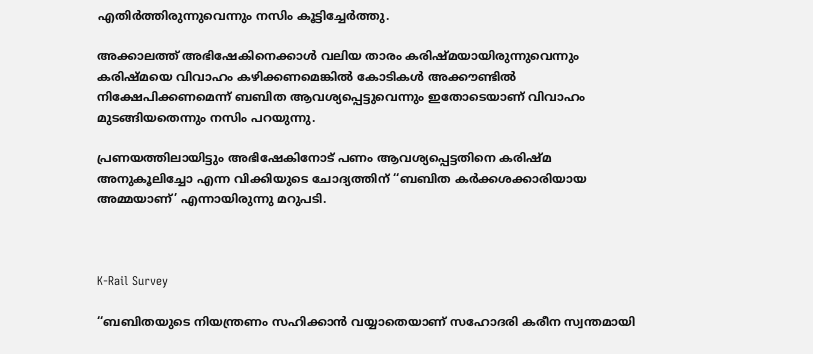എതിര്‍ത്തിരുന്നുവെന്നും നസിം കൂട്ടിച്ചേര്‍ത്തു.

അക്കാലത്ത് അഭിഷേകിനെക്കാള്‍ വലിയ താരം കരിഷ്മയായിരുന്നുവെന്നും കരിഷ്മയെ വിവാഹം കഴിക്കണമെങ്കില്‍ കോടികള്‍ അക്കൗണ്ടില്‍ നിക്ഷേപിക്കണമെന്ന് ബബിത ആവശ്യപ്പെട്ടുവെന്നും ഇതോടെയാണ് വിവാഹം മുടങ്ങിയതെന്നും നസിം പറയുന്നു.

പ്രണയത്തിലായിട്ടും അഭിഷേകിനോട് പണം ആവശ്യപ്പെട്ടതിനെ കരിഷ്മ അനുകൂലിച്ചോ എന്ന വിക്കിയുടെ ചോദ്യത്തിന് ‘‘ബബിത കര്‍ക്കശക്കാരിയായ അമ്മയാണ്’ എന്നായിരുന്നു മറുപടി.



K-Rail Survey

‘‘ബബിതയുടെ നിയന്ത്രണം സഹിക്കാന്‍ വയ്യാതെയാണ് സഹോദരി കരീന സ്വന്തമായി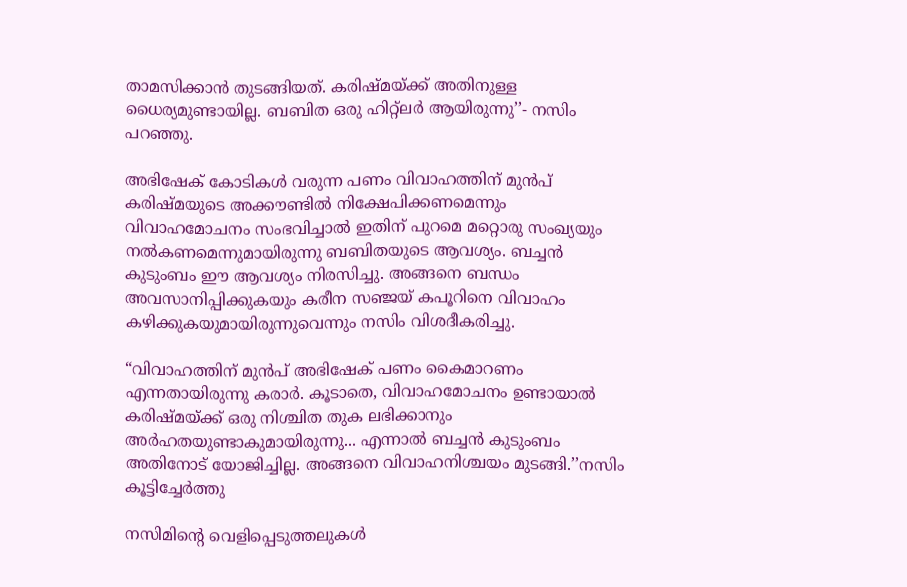താമസിക്കാന്‍ തുടങ്ങിയത്. കരിഷ്മയ്ക്ക് അതിനുള്ള ധൈര്യമുണ്ടായില്ല. ബബിത ഒരു ഹിറ്റ്ലര്‍ ആയിരുന്നു’’- നസിം പറഞ്ഞു.

അഭിഷേക് കോടികള്‍ വരുന്ന പണം വിവാഹത്തിന് മുന്‍പ് കരിഷ്മയുടെ അക്കൗണ്ടില്‍ നിക്ഷേപിക്കണമെന്നും വിവാഹമോചനം സംഭവിച്ചാല്‍ ഇതിന് പുറമെ മറ്റൊരു സംഖ്യയും നല്‍കണമെന്നുമായിരുന്നു ബബിതയുടെ ആവശ്യം. ബച്ചന്‍ കുടുംബം ഈ ആവശ്യം നിരസിച്ചു. അങ്ങനെ ബന്ധം അവസാനിപ്പിക്കുകയും കരീന സഞ്ജയ് കപൂറിനെ വിവാഹം കഴിക്കുകയുമായിരുന്നുവെന്നും നസിം വിശദീകരിച്ചു.

“വിവാഹത്തിന് മുൻപ് അഭിഷേക് പണം കൈമാറണം എന്നതായിരുന്നു കരാർ. കൂടാതെ, വിവാഹമോചനം ഉണ്ടായാൽ കരിഷ്മയ്ക്ക് ഒരു നിശ്ചിത തുക ലഭിക്കാനും അർഹതയുണ്ടാകുമായിരുന്നു... എന്നാൽ ബച്ചൻ കുടുംബം അതിനോട് യോജിച്ചില്ല. അങ്ങനെ വിവാഹനിശ്ചയം മുടങ്ങി.’’നസിം കൂട്ടിച്ചേർത്തു

നസിമിന്‍റെ വെളിപ്പെടുത്തലുകള്‍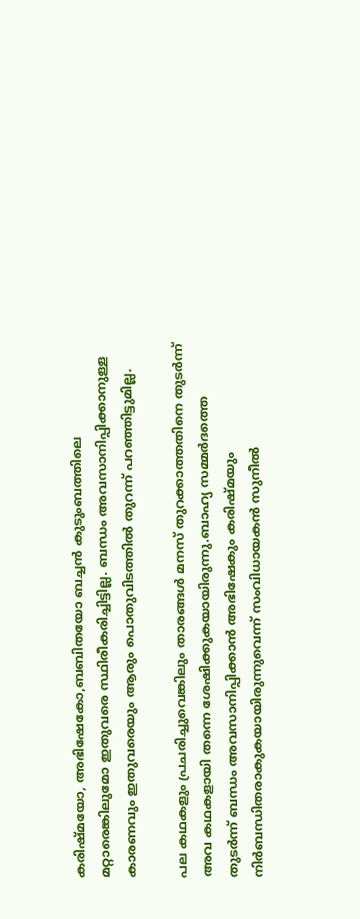കരിഷ്മയോ, അഭിഷേകോ,ബബിതയോ ബച്ചന്‍ കുടുംബത്തിലെ മറ്റാരെങ്കിലുമോ ഇതുവരെ സ്ഥിരീകരിച്ചിട്ടില്ല. ബന്ധം അവസാനിപ്പിക്കാനുള്ള കാരണവും ഇതുവരെയും ആരും പൊതുവിടത്തില്‍ തുറന്ന് പറഞ്ഞിട്ടുമില്ല.

പല കഥകളും പ്രചരിച്ചുവെങ്കിലും താരങ്ങള്‍ മനസ് തുറക്കാത്തതിനെ തുടര്‍ന്ന് അവ കഥകളായി തന്നെ ശേഷിക്കുകയായിരുന്നു.ബാഹ്യ സമ്മര്‍ദത്തെ തുടര്‍ന്ന് ബന്ധം അവസാനിപ്പിക്കാന്‍ അഭിഷേകും കരിഷ്മയും നിര്‍ബന്ധിതരാകുകയായിരുന്നുവെന്ന് സംവിധായകന്‍ സുനീല്‍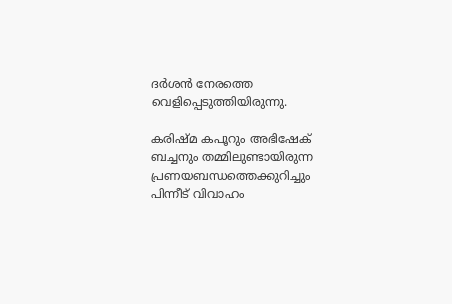ദര്‍ശന്‍ നേരത്തെ വെളിപ്പെടുത്തിയിരുന്നു.

കരിഷ്മ കപൂറും അഭിഷേക് ബച്ചനും തമ്മിലുണ്ടായിരുന്ന പ്രണയബന്ധത്തെക്കുറിച്ചും പിന്നീട് വിവാഹം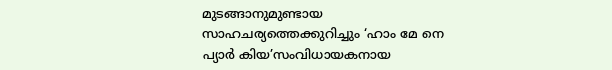മുടങ്ങാനുമുണ്ടായ സാഹചര്യത്തെക്കുറിച്ചും ‘ഹാം മേ നെ പ്യാര്‍ കിയ’സംവിധായകനായ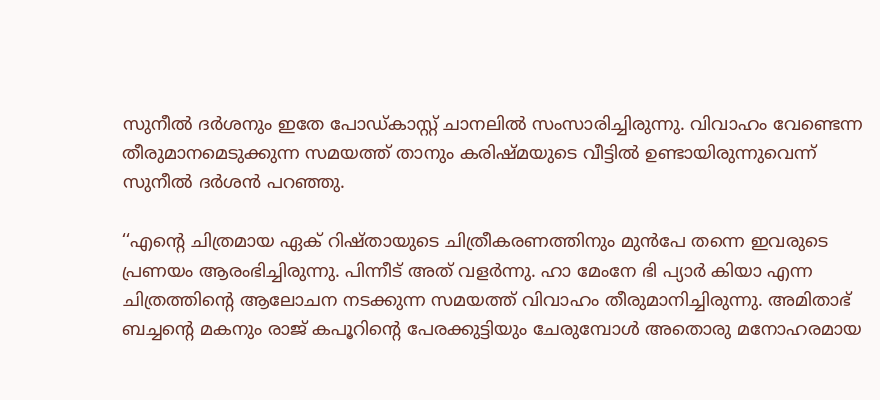സുനീൽ ദർശനും ഇതേ പോ‍ഡ്കാസ്റ്റ് ചാനലിൽ സംസാരിച്ചിരുന്നു. വിവാഹം വേണ്ടെന്ന തീരുമാനമെടുക്കുന്ന സമയത്ത് താനും കരിഷ്മയുടെ വീട്ടിൽ ഉണ്ടായിരുന്നുവെന്ന് സുനീൽ ദർശൻ പറഞ്ഞു.

‘‘എന്‍റെ ചിത്രമായ ഏക് റിഷ്തായുടെ ചിത്രീകരണത്തിനും മുൻപേ തന്നെ ഇവരുടെ പ്രണയം ആരംഭിച്ചിരുന്നു. പിന്നീട് അത് വളർന്നു. ഹാ മേംനേ ഭി പ്യാർ കിയാ എന്ന ചിത്രത്തിന്‍റെ ആലോചന നടക്കുന്ന സമയത്ത് വിവാഹം തീരുമാനിച്ചിരുന്നു. അമിതാഭ് ബച്ചന്‍റെ മകനും രാജ് കപൂറിന്‍റെ പേരക്കുട്ടിയും ചേരുമ്പോൾ അതൊരു മനോഹരമായ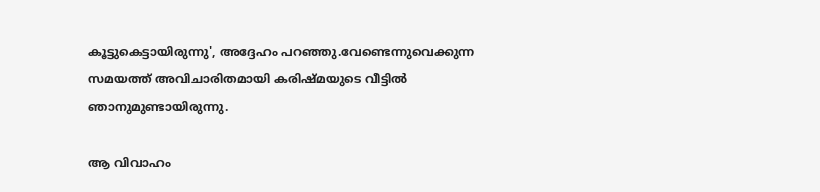കൂട്ടുകെട്ടായിരുന്നു', അദ്ദേഹം പറഞ്ഞു.വേണ്ടെന്നുവെക്കുന്ന സമയത്ത് അവിചാരിതമായി കരിഷ്മയുടെ വീട്ടിൽ ഞാനുമുണ്ടായിരുന്നു.

ആ വിവാഹം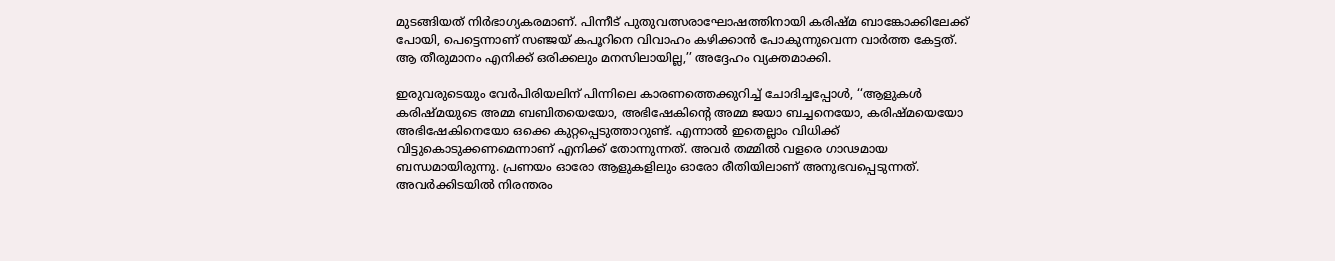മുടങ്ങിയത് നിർഭാഗ്യകരമാണ്. പിന്നീട് പുതുവത്സരാഘോഷത്തിനായി കരിഷ്മ ബാങ്കോക്കിലേക്ക് പോയി, പെട്ടെന്നാണ് സഞ്ജയ് കപൂറിനെ വിവാഹം കഴിക്കാൻ പോകുന്നുവെന്ന വാർത്ത കേട്ടത്. ആ തീരുമാനം എനിക്ക് ഒരിക്കലും മനസിലായില്ല,’’ അദ്ദേഹം വ്യക്തമാക്കി.

ഇരുവരുടെയും വേർപിരിയലിന് പിന്നിലെ കാരണത്തെക്കുറിച്ച് ചോദിച്ചപ്പോൾ, ‘‘ആളുകൾ കരിഷ്മയുടെ അമ്മ ബബിതയെയോ, അഭിഷേകിന്‍റെ അമ്മ ജയാ ബച്ചനെയോ, കരിഷ്മയെയോ അഭിഷേകിനെയോ ഒക്കെ കുറ്റപ്പെടുത്താറുണ്ട്. എന്നാൽ ഇതെല്ലാം വിധിക്ക് വിട്ടുകൊടുക്കണമെന്നാണ് എനിക്ക് തോന്നുന്നത്. അവർ തമ്മിൽ വളരെ ഗാഢമായ ബന്ധമായിരുന്നു. പ്രണയം ഓരോ ആളുകളിലും ഓരോ രീതിയിലാണ് അനുഭവപ്പെടുന്നത്. അവർക്കിടയിൽ നിരന്തരം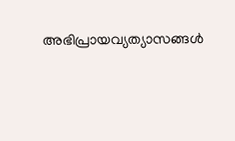അഭിപ്രായവ്യത്യാസങ്ങൾ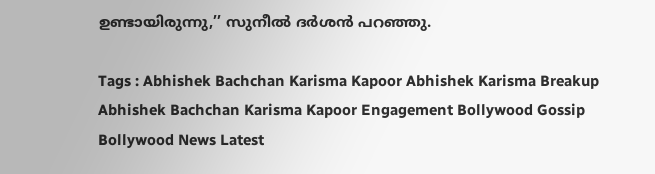ഉണ്ടായിരുന്നു,’’ സുനീൽ ദർശൻ പറഞ്ഞു.

Tags : Abhishek Bachchan Karisma Kapoor Abhishek Karisma Breakup Abhishek Bachchan Karisma Kapoor Engagement Bollywood Gossip Bollywood News Latest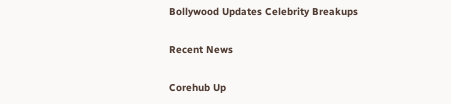Bollywood Updates Celebrity Breakups

Recent News

Corehub Up